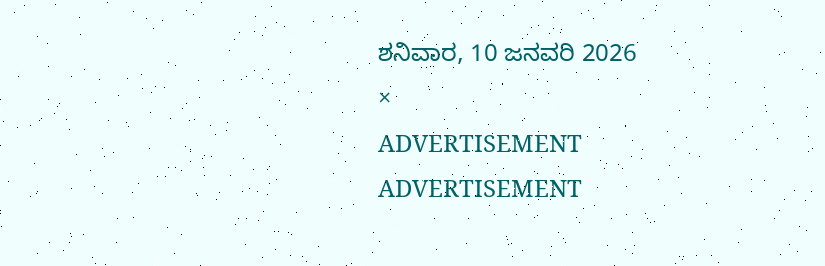ಶನಿವಾರ, 10 ಜನವರಿ 2026
×
ADVERTISEMENT
ADVERTISEMENT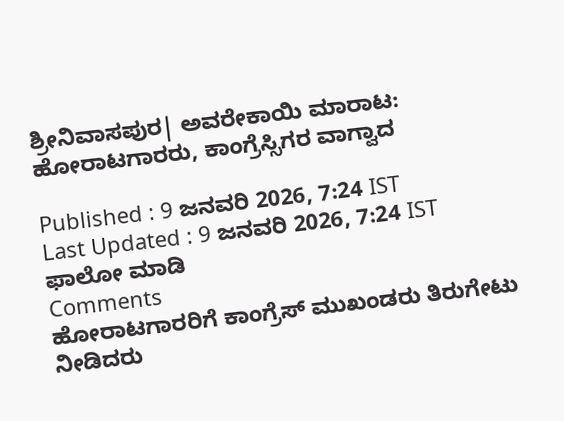ಶ್ರೀನಿವಾಸಪುರ| ಅವರೇಕಾಯಿ ಮಾರಾಟ: ಹೋರಾಟಗಾರರು, ಕಾಂಗ್ರೆಸ್ಸಿಗರ ವಾಗ್ವಾದ

Published : 9 ಜನವರಿ 2026, 7:24 IST
Last Updated : 9 ಜನವರಿ 2026, 7:24 IST
ಫಾಲೋ ಮಾಡಿ
Comments
ಹೋರಾಟಗಾರರಿಗೆ ಕಾಂಗ್ರೆಸ್‌ ಮುಖಂಡರು ತಿರುಗೇಟು ನೀಡಿದರು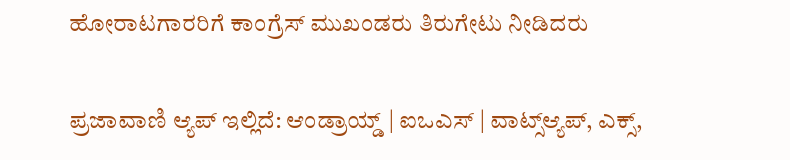ಹೋರಾಟಗಾರರಿಗೆ ಕಾಂಗ್ರೆಸ್‌ ಮುಖಂಡರು ತಿರುಗೇಟು ನೀಡಿದರು

ಪ್ರಜಾವಾಣಿ ಆ್ಯಪ್ ಇಲ್ಲಿದೆ: ಆಂಡ್ರಾಯ್ಡ್ | ಐಒಎಸ್ | ವಾಟ್ಸ್ಆ್ಯಪ್, ಎಕ್ಸ್,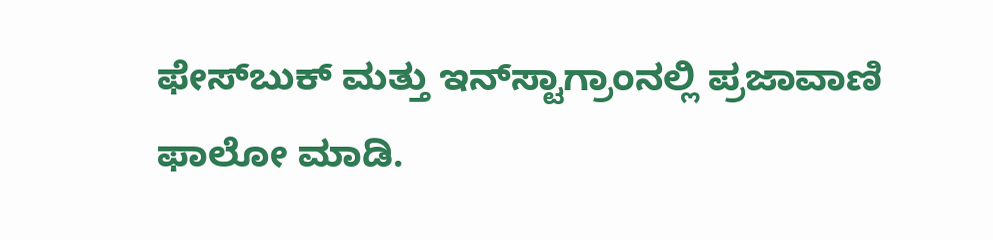ಫೇಸ್‌ಬುಕ್ ಮತ್ತು ಇನ್‌ಸ್ಟಾಗ್ರಾಂನಲ್ಲಿ ಪ್ರಜಾವಾಣಿ ಫಾಲೋ ಮಾಡಿ.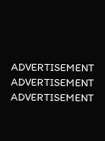ADVERTISEMENT
ADVERTISEMENT
ADVERTISEMENT